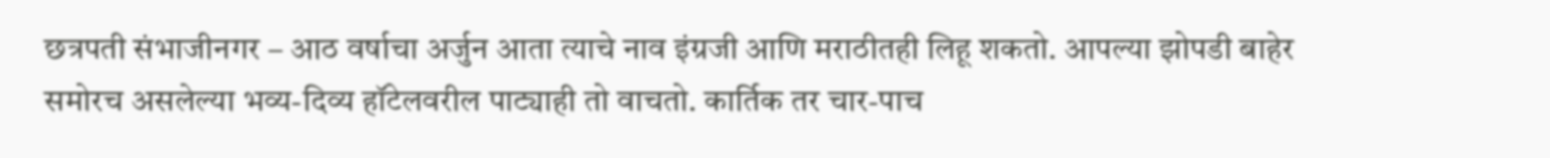छत्रपती संभाजीनगर – आठ वर्षाचा अर्जुन आता त्याचे नाव इंग्रजी आणि मराठीतही लिहू शकतो. आपल्या झोपडी बाहेर समोरच असलेल्या भव्य-दिव्य हॉटेलवरील पाट्याही तो वाचतो. कार्तिक तर चार-पाच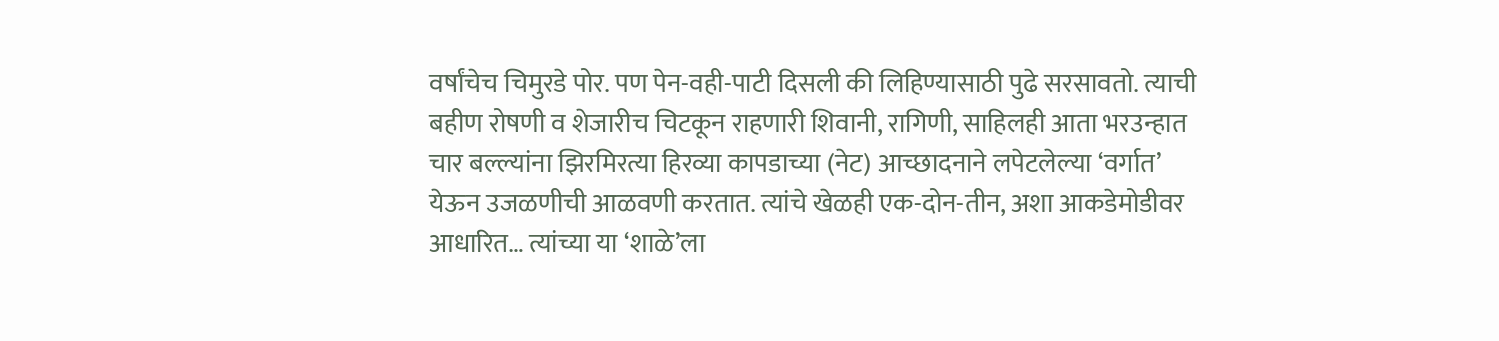वर्षांचेच चिमुरडे पोर. पण पेन-वही-पाटी दिसली की लिहिण्यासाठी पुढे सरसावतो. त्याची बहीण रोषणी व शेजारीच चिटकून राहणारी शिवानी, रागिणी, साहिलही आता भरउन्हात चार बल्ल्यांना झिरमिरत्या हिरव्या कापडाच्या (नेट) आच्छादनाने लपेटलेल्या ‘वर्गात’ येऊन उजळणीची आळवणी करतात. त्यांचे खेळही एक-दोन-तीन, अशा आकडेमोडीवर आधारित… त्यांच्या या ‘शाळे’ला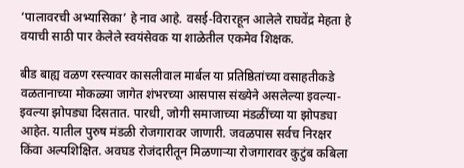‘पालावरची अभ्यासिका’ हे नाव आहे. वसई-विरारहून आलेले राघवेंद्र मेहता हे वयाची साठी पार केलेले स्वयंसेवक या शाळेतील एकमेव शिक्षक.

बीड बाह्य वळण रस्त्यावर कासलीवाल मार्बल या प्रतिष्ठितांच्या वसाहतीकडे वळतानाच्या मोकळ्या जागेत शंभरच्या आसपास संख्येने असलेल्या इवल्या-इवल्या झोपड्या दिसतात. पारधी, जोगी समाजाच्या मंडळींच्या या झोपड्या आहेत. यातील पुरुष मंडळी रोजगारावर जाणारी. जवळपास सर्वच निरक्षर किंवा अल्पशिक्षित. अवघड रोजंदारीतून मिळणाऱ्या रोजगारावर कुटुंब कबिला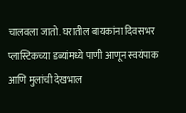चालवला जातो. घरातील बायकांना दिवसभर प्लास्टिकच्या डब्यांमध्ये पाणी आणून स्वयंपाक आणि मुलांची देखभाल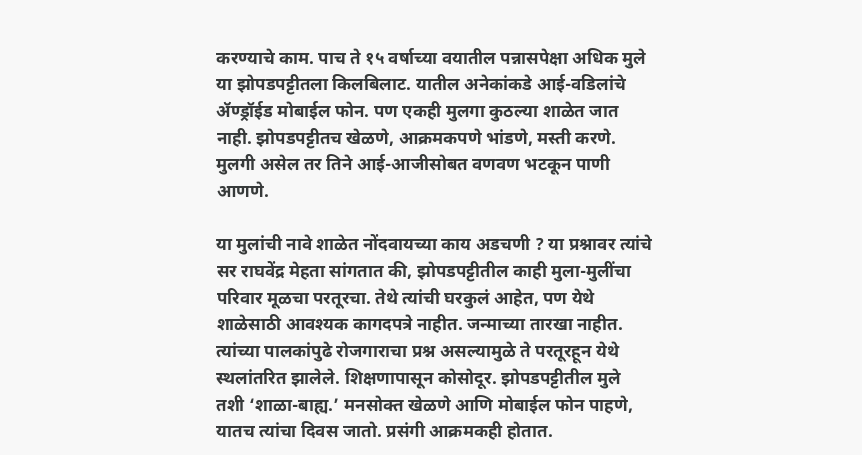करण्याचे काम. पाच ते १५ वर्षाच्या वयातील पन्नासपेक्षा अधिक मुले या झोपडपट्टीतला किलबिलाट. यातील अनेकांकडे आई-वडिलांचे ॲण्ड्रॉईड मोबाईल फोन. पण एकही मुलगा कुठल्या शाळेत जात नाही. झोपडपट्टीतच खेळणे, आक्रमकपणे भांडणे, मस्ती करणे. मुलगी असेल तर तिने आई-आजीसोबत वणवण भटकून पाणी आणणे.

या मुलांची नावे शाळेत नोंदवायच्या काय अडचणी ? या प्रश्नावर त्यांचे सर राघवेंद्र मेहता सांगतात की, झोपडपट्टीतील काही मुला-मुलींचा परिवार मूळचा परतूरचा. तेथे त्यांची घरकुलं आहेत, पण येथे शाळेसाठी आवश्यक कागदपत्रे नाहीत. जन्माच्या तारखा नाहीत. त्यांच्या पालकांपुढे रोजगाराचा प्रश्न असल्यामुळे ते परतूरहून येथे स्थलांतरित झालेले. शिक्षणापासून कोसोदूर. झोपडपट्टीतील मुले तशी ‘शाळा-बाह्य.’ मनसोक्त खेळणे आणि मोबाईल फोन पाहणे, यातच त्यांचा दिवस जातो. प्रसंगी आक्रमकही होतात.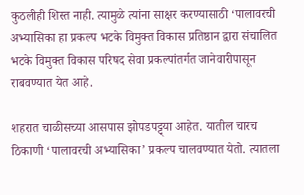कुठलीही शिस्त नाही. त्यामुळे त्यांना साक्षर करण्यासाठी ‘पालावरची अभ्यासिका हा प्रकल्प भटके विमुक्त विकास प्रतिष्ठान द्वारा संचालित भटके विमुक्त विकास परिषद सेवा प्रकल्पांतर्गत जानेवारीपासून राबवण्यात येत आहे.

शहरात चाळीसच्या आसपास झोपडपट्ट्या आहेत. यातील चारच ठिकाणी ‘पालावरची अभ्यासिका’ प्रकल्प चालवण्यात येतो. त्यातला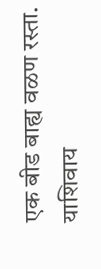एक बीड बाह्य वळण रस्ता. याशिवाय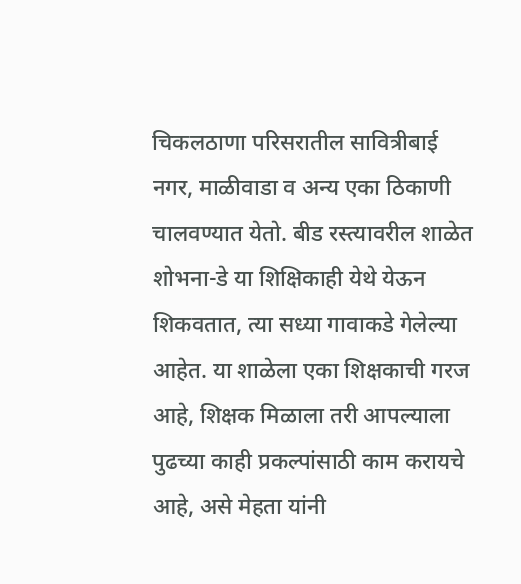चिकलठाणा परिसरातील सावित्रीबाई नगर, माळीवाडा व अन्य एका ठिकाणी चालवण्यात येतो. बीड रस्त्यावरील शाळेत शोभना-डे या शिक्षिकाही येथे येऊन शिकवतात, त्या सध्या गावाकडे गेलेल्या आहेत. या शाळेला एका शिक्षकाची गरज आहे, शिक्षक मिळाला तरी आपल्याला पुढच्या काही प्रकल्पांसाठी काम करायचे आहे, असे मेहता यांनी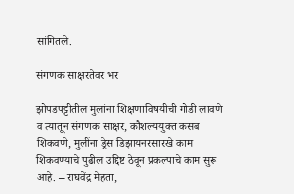सांगितले.

संगणक साक्षरतेवर भर

झोपडपट्टीतील मुलांना शिक्षणाविषयीची गोडी लावणे व त्यातून संगणक साक्षर, कौशल्ययुक्त कसब शिकवणे, मुलींना ड्रेस डिझायनरसारखे काम शिकवण्याचे पुढील उद्दिष्ट ठेवून प्रकल्पाचे काम सुरू आहे. – राघवेंद्र मेहता,